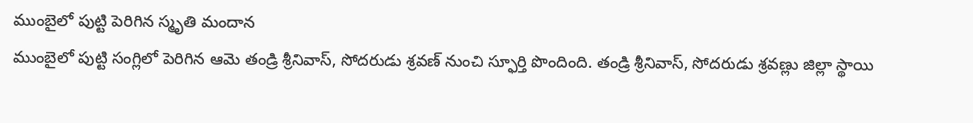ముంబైలో పుట్టి పెరిగిన స్మృతి మందాన
ముంబైలో పుట్టి సంగ్లిలో పెరిగిన ఆమె తండ్రి శ్రీనివాస్, సోదరుడు శ్రవణ్ నుంచి స్ఫూర్తి పొందింది. తండ్రి శ్రీనివాస్, సోదరుడు శ్రవణ్లు జిల్లా స్థాయి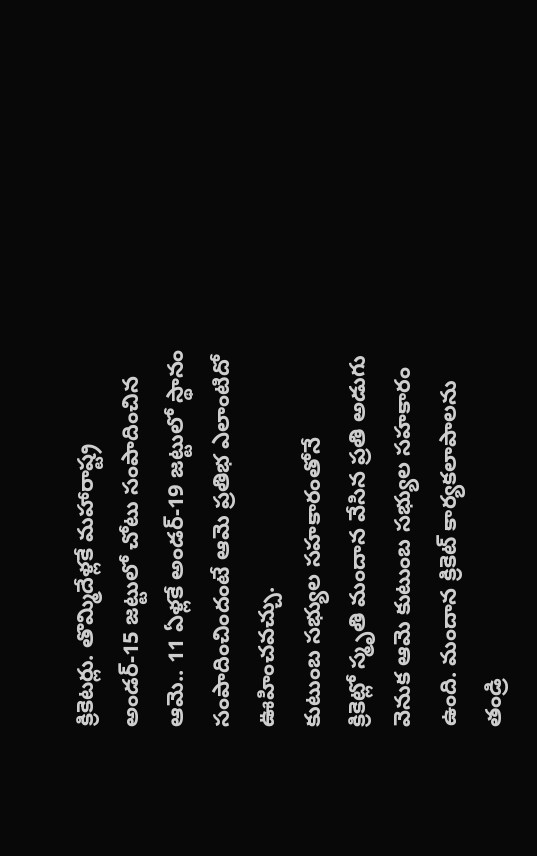క్రికెటర్లు. తొమ్మిదేళ్లకే మహారాష్ట్ర అండర్-15 జట్టులో చోటు సంపాదించిన ఆమె.. 11 ఏళ్లకే అండర్-19 జట్టులో స్థానం సంపాదించిందంటే ఆమె ప్రతిభ ఎలాంటిదో ఊహించవచ్చు.
కుటుంబ సభ్యుల సహకారంతోనే
క్రికెట్లో స్మృతి మందాన వేసిన ప్రతి అడుగు వెనుక ఆమె కుటుంబ సభ్యుల సహకారం ఉంది. మందాన క్రికెట్ కార్యకలాపాలను తండ్రి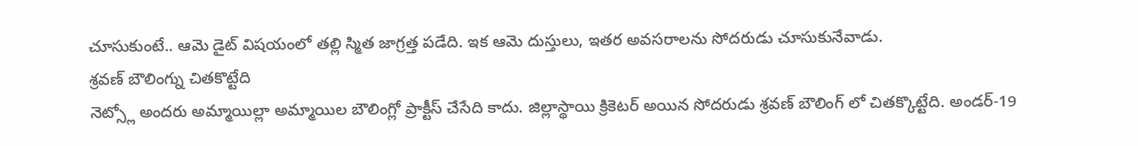చూసుకుంటే.. ఆమె డైట్ విషయంలో తల్లి స్మిత జాగ్రత్త పడేది. ఇక ఆమె దుస్తులు, ఇతర అవసరాలను సోదరుడు చూసుకునేవాడు.
శ్రవణ్ బౌలింగ్ను చితకొట్టేది
నెట్స్లో అందరు అమ్మాయిల్లా అమ్మాయిల బౌలింగ్లో ప్రాక్టీస్ చేసేది కాదు. జిల్లాస్థాయి క్రికెటర్ అయిన సోదరుడు శ్రవణ్ బౌలింగ్ లో చితక్కొట్టేది. అండర్-19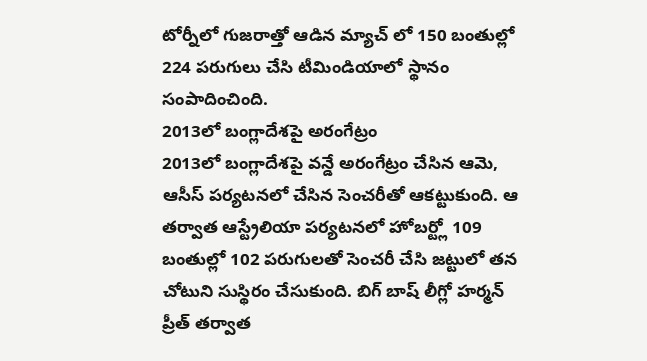టోర్నీలో గుజరాత్తో ఆడిన మ్యాచ్ లో 150 బంతుల్లో 224 పరుగులు చేసి టీమిండియాలో స్థానం సంపాదించింది.
2013లో బంగ్లాదేశపై అరంగేట్రం
2013లో బంగ్లాదేశపై వన్డే అరంగేట్రం చేసిన ఆమె, ఆసీస్ పర్యటనలో చేసిన సెంచరీతో ఆకట్టుకుంది. ఆ తర్వాత ఆస్ట్రేలియా పర్యటనలో హోబర్ట్లో 109 బంతుల్లో 102 పరుగులతో సెంచరీ చేసి జట్టులో తన చోటుని సుస్థిరం చేసుకుంది. బిగ్ బాష్ లీగ్లో హర్మన్ ప్రీత్ తర్వాత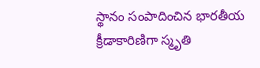స్థానం సంపాదించిన భారతీయ క్రీడాకారిణిగా స్మృతి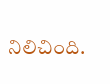నిలిచింది.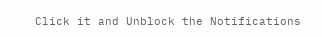Click it and Unblock the Notifications